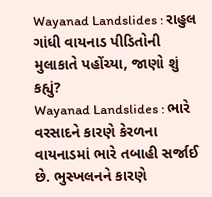Wayanad Landslides : રાહુલ ગાંધી વાયનાડ પીડિતોની મુલાકાતે પહોંચ્યા, જાણો શું કહ્યું?
Wayanad Landslides : ભારે વરસાદને કારણે કેરળના વાયનાડમાં ભારે તબાહી સર્જાઈ છે. ભુસ્ખલનને કારણે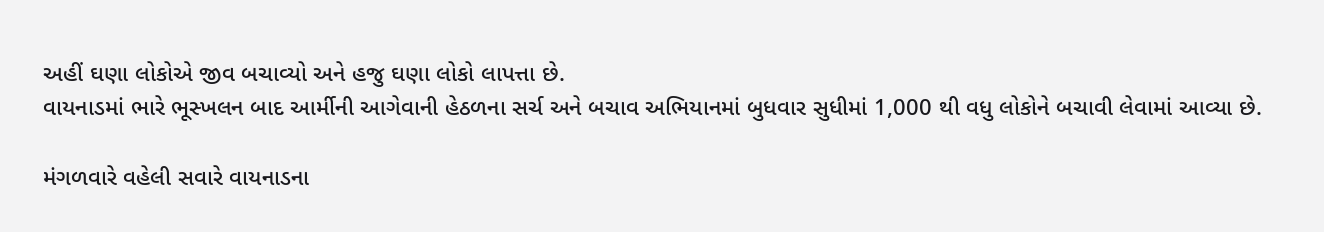અહીં ઘણા લોકોએ જીવ બચાવ્યો અને હજુ ઘણા લોકો લાપત્તા છે.
વાયનાડમાં ભારે ભૂસ્ખલન બાદ આર્મીની આગેવાની હેઠળના સર્ચ અને બચાવ અભિયાનમાં બુધવાર સુધીમાં 1,000 થી વધુ લોકોને બચાવી લેવામાં આવ્યા છે.

મંગળવારે વહેલી સવારે વાયનાડના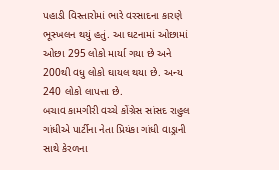પહાડી વિસ્તારોમાં ભારે વરસાદના કારણે ભૂસ્ખલન થયું હતું. આ ઘટનામાં ઓછામાં ઓછા 295 લોકો માર્યા ગયા છે અને 200થી વધુ લોકો ઘાયલ થયા છે. અન્ય 240 લોકો લાપત્તા છે.
બચાવ કામગીરી વચ્ચે કોંગ્રેસ સાંસદ રાહુલ ગાંધીએ પાર્ટીના નેતા પ્રિયંકા ગાંધી વાડ્રાની સાથે કેરળના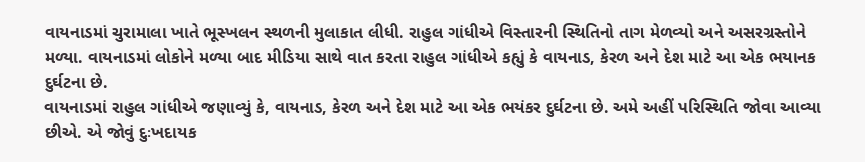વાયનાડમાં ચુરામાલા ખાતે ભૂસ્ખલન સ્થળની મુલાકાત લીધી. રાહુલ ગાંધીએ વિસ્તારની સ્થિતિનો તાગ મેળવ્યો અને અસરગ્રસ્તોને મળ્યા. વાયનાડમાં લોકોને મળ્યા બાદ મીડિયા સાથે વાત કરતા રાહુલ ગાંધીએ કહ્યું કે વાયનાડ, કેરળ અને દેશ માટે આ એક ભયાનક દુર્ઘટના છે.
વાયનાડમાં રાહુલ ગાંધીએ જણાવ્યું કે, વાયનાડ, કેરળ અને દેશ માટે આ એક ભયંકર દુર્ઘટના છે. અમે અહીં પરિસ્થિતિ જોવા આવ્યા છીએ. એ જોવું દુઃખદાયક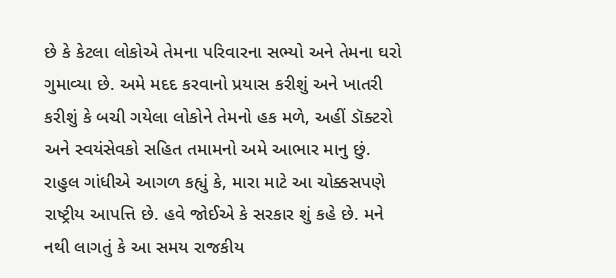છે કે કેટલા લોકોએ તેમના પરિવારના સભ્યો અને તેમના ઘરો ગુમાવ્યા છે. અમે મદદ કરવાનો પ્રયાસ કરીશું અને ખાતરી કરીશું કે બચી ગયેલા લોકોને તેમનો હક મળે, અહીં ડૉક્ટરો અને સ્વયંસેવકો સહિત તમામનો અમે આભાર માનુ છું.
રાહુલ ગાંધીએ આગળ કહ્યું કે, મારા માટે આ ચોક્કસપણે રાષ્ટ્રીય આપત્તિ છે. હવે જોઈએ કે સરકાર શું કહે છે. મને નથી લાગતું કે આ સમય રાજકીય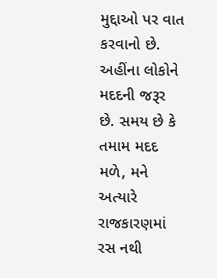મુદ્દાઓ પર વાત કરવાનો છે. અહીંના લોકોને મદદની જરૂર છે. સમય છે કે તમામ મદદ મળે, મને અત્યારે રાજકારણમાં રસ નથી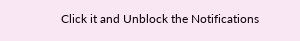Click it and Unblock the Notifications